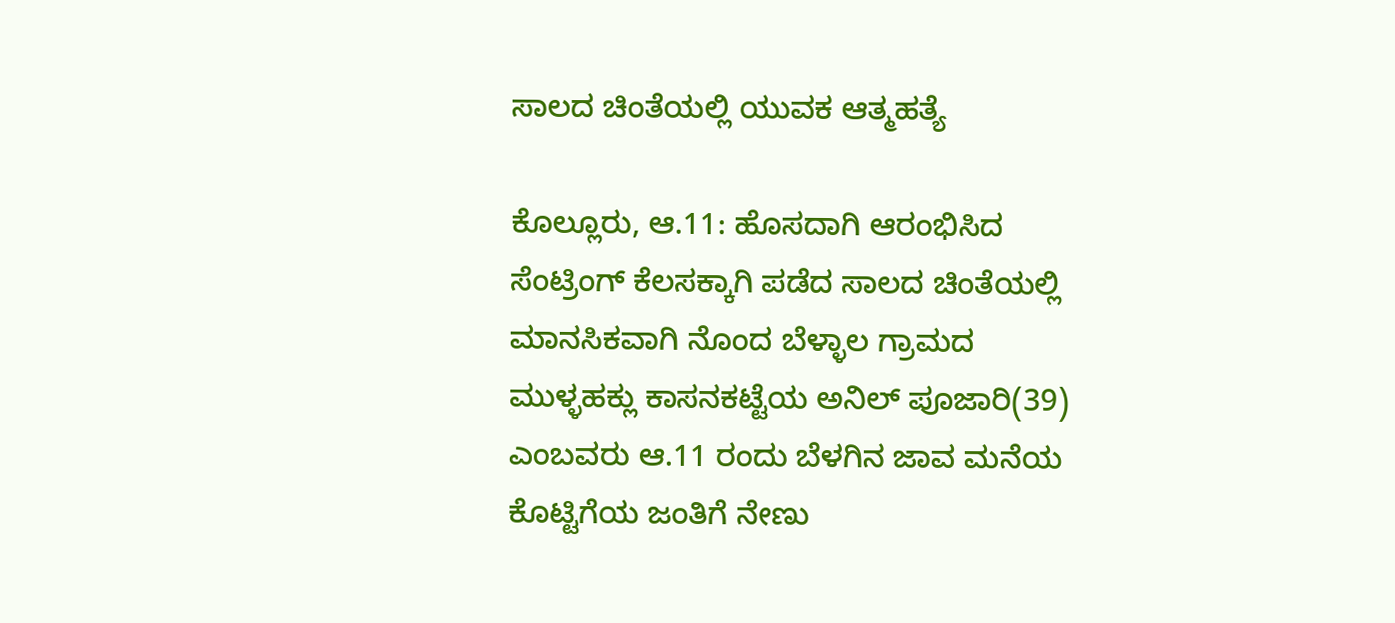ಸಾಲದ ಚಿಂತೆಯಲ್ಲಿ ಯುವಕ ಆತ್ಮಹತ್ಯೆ

ಕೊಲ್ಲೂರು, ಆ.11: ಹೊಸದಾಗಿ ಆರಂಭಿಸಿದ ಸೆಂಟ್ರಿಂಗ್ ಕೆಲಸಕ್ಕಾಗಿ ಪಡೆದ ಸಾಲದ ಚಿಂತೆಯಲ್ಲಿ ಮಾನಸಿಕವಾಗಿ ನೊಂದ ಬೆಳ್ಳಾಲ ಗ್ರಾಮದ ಮುಳ್ಳಹಕ್ಲು ಕಾಸನಕಟ್ಟೆಯ ಅನಿಲ್ ಪೂಜಾರಿ(39) ಎಂಬವರು ಆ.11 ರಂದು ಬೆಳಗಿನ ಜಾವ ಮನೆಯ ಕೊಟ್ಟಿಗೆಯ ಜಂತಿಗೆ ನೇಣು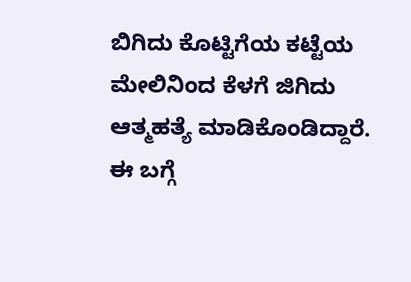ಬಿಗಿದು ಕೊಟ್ಟಿಗೆಯ ಕಟ್ಟೆಯ ಮೇಲಿನಿಂದ ಕೆಳಗೆ ಜಿಗಿದು ಆತ್ಮಹತ್ಯೆ ಮಾಡಿಕೊಂಡಿದ್ದಾರೆ.
ಈ ಬಗ್ಗೆ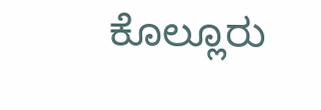ಕೊಲ್ಲೂರು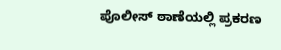ಪೊಲೀಸ್ ಠಾಣೆಯಲ್ಲಿ ಪ್ರಕರಣ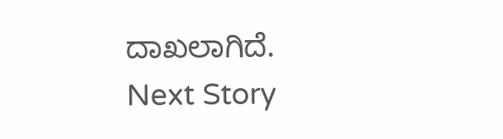ದಾಖಲಾಗಿದೆ.
Next Story